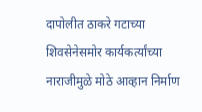दापोलीत ठाकरे गटाच्या शिवसेनेसमोर कार्यकर्त्यांच्या नाराजीमुळे मोठे आव्हान निर्माण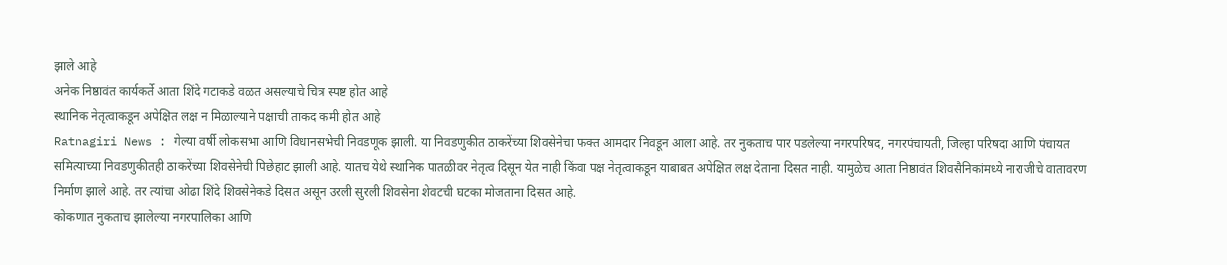झाले आहे
अनेक निष्ठावंत कार्यकर्ते आता शिंदे गटाकडे वळत असल्याचे चित्र स्पष्ट होत आहे
स्थानिक नेतृत्वाकडून अपेक्षित लक्ष न मिळाल्याने पक्षाची ताकद कमी होत आहे
Ratnagiri News : गेल्या वर्षी लोकसभा आणि विधानसभेची निवडणूक झाली. या निवडणुकीत ठाकरेंच्या शिवसेनेचा फक्त आमदार निवडून आला आहे. तर नुकताच पार पडलेल्या नगरपरिषद, नगरपंचायती, जिल्हा परिषदा आणि पंचायत समित्याच्या निवडणुकीतही ठाकरेंच्या शिवसेनेची पिछेहाट झाली आहे. यातच येथे स्थानिक पातळीवर नेतृत्व दिसून येत नाही किंवा पक्ष नेतृत्वाकडून याबाबत अपेक्षित लक्ष देताना दिसत नाही. यामुळेच आता निष्ठावंत शिवसैनिकांमध्ये नाराजीचे वातावरण निर्माण झाले आहे. तर त्यांचा ओढा शिंदे शिवसेनेकडे दिसत असून उरली सुरली शिवसेना शेवटची घटका मोजताना दिसत आहे.
कोकणात नुकताच झालेल्या नगरपालिका आणि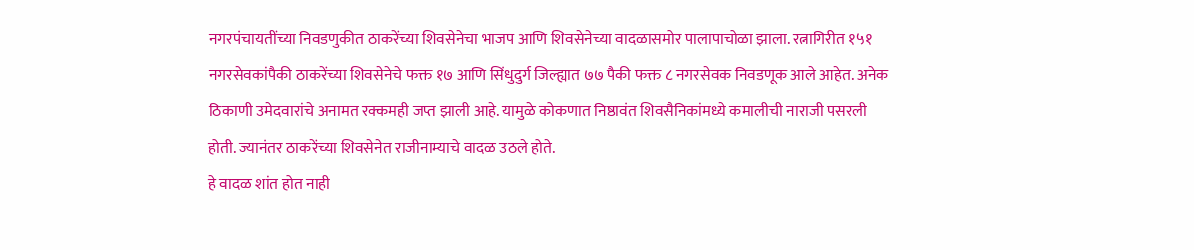नगरपंचायतींच्या निवडणुकीत ठाकरेंच्या शिवसेनेचा भाजप आणि शिवसेनेच्या वादळासमोर पालापाचोळा झाला. रत्नागिरीत १५१ नगरसेवकांपैकी ठाकरेंच्या शिवसेनेचे फक्त १७ आणि सिंधुदुर्ग जिल्ह्यात ७७ पैकी फक्त ८ नगरसेवक निवडणूक आले आहेत. अनेक ठिकाणी उमेदवारांचे अनामत रक्कमही जप्त झाली आहे. यामुळे कोकणात निष्ठावंत शिवसैनिकांमध्ये कमालीची नाराजी पसरली होती. ज्यानंतर ठाकरेंच्या शिवसेनेत राजीनाम्याचे वादळ उठले होते.
हे वादळ शांत होत नाही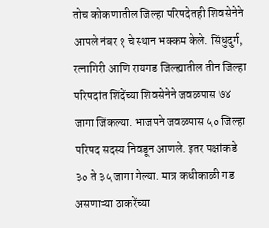तोच कोकणातील जिल्हा परिषदेतही शिवसेनेने आपले नंबर १ चे स्थान भक्कम केले. सिंधुदुर्ग, रत्नागिरी आणि रायगड जिल्ह्यातील तीन जिल्हा परिषदांत शिंदेंच्या शिवसेनेने जवळपास ७४ जागा जिंकल्या. भाजपने जवळपास ५० जिल्हा परिषद सदस्य निवडून आणले. इतर पक्षांकडे ३० ते ३५ जागा गेल्या. मात्र कधीकाळी गड असणाऱ्या ठाकरेंच्या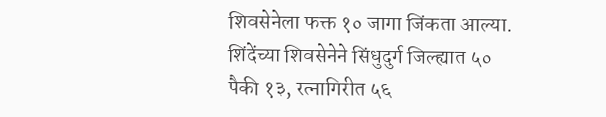शिवसेनेला फक्त १० जागा जिंकता आल्या. शिंदेंच्या शिवसेनेने सिंधुदुर्ग जिल्ह्यात ५० पैकी १३, रत्नागिरीत ५६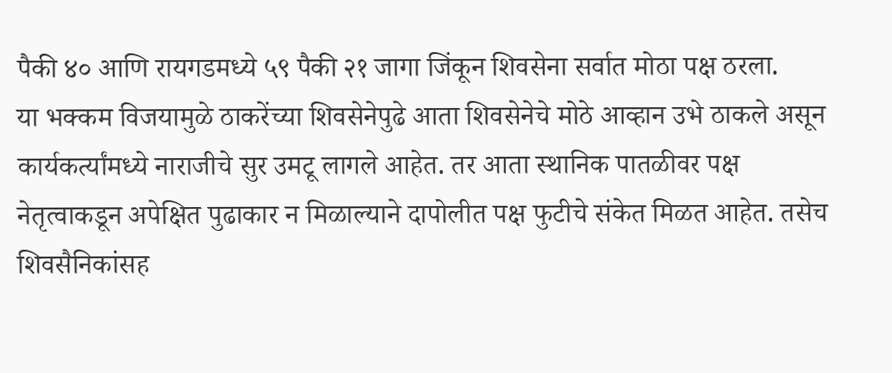पैकी ४० आणि रायगडमध्ये ५९ पैकी २१ जागा जिंकून शिवसेना सर्वात मोठा पक्ष ठरला.
या भक्कम विजयामुळे ठाकरेंच्या शिवसेनेपुढे आता शिवसेनेचे मोठे आव्हान उभे ठाकले असून कार्यकर्त्यांमध्ये नाराजीचे सुर उमटू लागले आहेत. तर आता स्थानिक पातळीवर पक्ष नेतृत्वाकडून अपेक्षित पुढाकार न मिळाल्याने दापोलीत पक्ष फुटीचे संकेत मिळत आहेत. तसेच शिवसैनिकांसह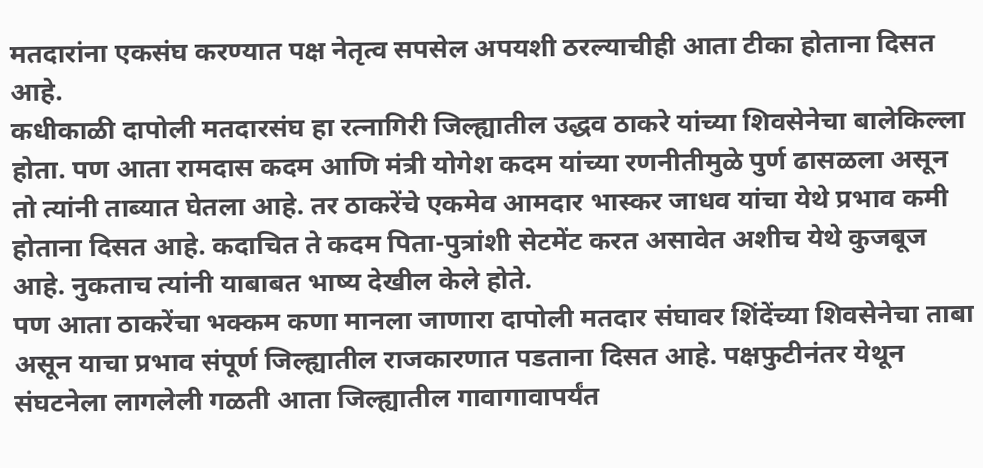मतदारांना एकसंघ करण्यात पक्ष नेतृत्व सपसेल अपयशी ठरल्याचीही आता टीका होताना दिसत आहे.
कधीकाळी दापोली मतदारसंघ हा रत्नागिरी जिल्ह्यातील उद्धव ठाकरे यांच्या शिवसेनेचा बालेकिल्ला होता. पण आता रामदास कदम आणि मंत्री योगेश कदम यांच्या रणनीतीमुळे पुर्ण ढासळला असून तो त्यांनी ताब्यात घेतला आहे. तर ठाकरेंचे एकमेव आमदार भास्कर जाधव यांचा येथे प्रभाव कमी होताना दिसत आहे. कदाचित ते कदम पिता-पुत्रांशी सेटमेंट करत असावेत अशीच येथे कुजबूज आहे. नुकताच त्यांनी याबाबत भाष्य देखील केले होते.
पण आता ठाकरेंचा भक्कम कणा मानला जाणारा दापोली मतदार संघावर शिंदेंच्या शिवसेनेचा ताबा असून याचा प्रभाव संपूर्ण जिल्ह्यातील राजकारणात पडताना दिसत आहे. पक्षफुटीनंतर येथून संघटनेला लागलेली गळती आता जिल्ह्यातील गावागावापर्यंत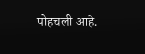पोहचली आहे.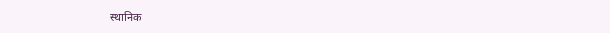स्थानिक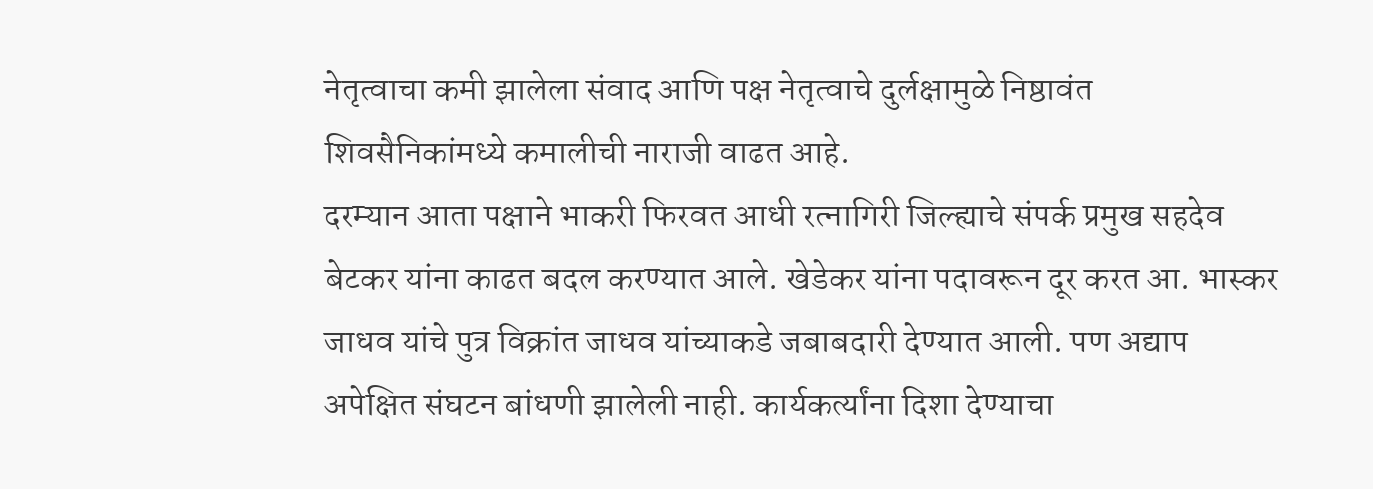नेतृत्वाचा कमी झालेला संवाद आणि पक्ष नेतृत्वाचे दुर्लक्षामुळे निष्ठावंत शिवसैनिकांमध्ये कमालीची नाराजी वाढत आहे.
दरम्यान आता पक्षाने भाकरी फिरवत आधी रत्नागिरी जिल्ह्याचे संपर्क प्रमुख सहदेव बेटकर यांना काढत बदल करण्यात आले. खेडेकर यांना पदावरून दूर करत आ. भास्कर जाधव यांचे पुत्र विक्रांत जाधव यांच्याकडे जबाबदारी देण्यात आली. पण अद्याप अपेक्षित संघटन बांधणी झालेली नाही. कार्यकर्त्यांना दिशा देण्याचा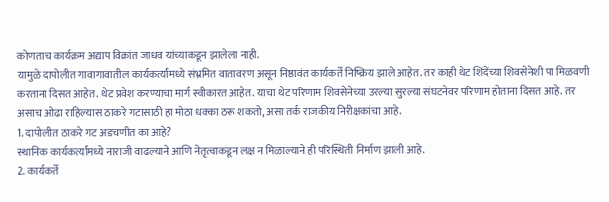कोणताच कार्यक्रम अद्याप विक्रांत जाधव यांच्याकडून झालेला नाही.
यामुळे दापोलीत गावागावातील कार्यकर्त्यांमध्ये संभ्रमित वातावरण असून निष्ठावंत कार्यकर्ते निष्क्रिय झाले आहेत. तर काही थेट शिंदेंच्या शिवसेनेशी पा मिळवणी करताना दिसत आहेत. थेट प्रवेश करण्याचा मार्ग स्वीकारत आहेत. याचा थेट परिणाम शिवसेनेच्या उरल्या सुरल्या संघटनेवर परिणाम होताना दिसत आहे. तर असाच ओढा राहिल्यास ठाकरे गटासाठी हा मोठा धक्का ठरू शकतो, असा तर्क राजकीय निरीक्षकांचा आहे.
1. दापोलीत ठाकरे गट अडचणीत का आहे?
स्थानिक कार्यकर्त्यांमध्ये नाराजी वाढल्याने आणि नेतृत्वाकडून लक्ष न मिळाल्याने ही परिस्थिती निर्माण झाली आहे.
2. कार्यकर्ते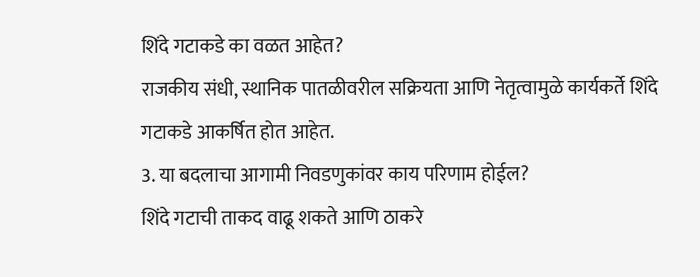शिंदे गटाकडे का वळत आहेत?
राजकीय संधी, स्थानिक पातळीवरील सक्रियता आणि नेतृत्वामुळे कार्यकर्ते शिंदे गटाकडे आकर्षित होत आहेत.
3. या बदलाचा आगामी निवडणुकांवर काय परिणाम होईल?
शिंदे गटाची ताकद वाढू शकते आणि ठाकरे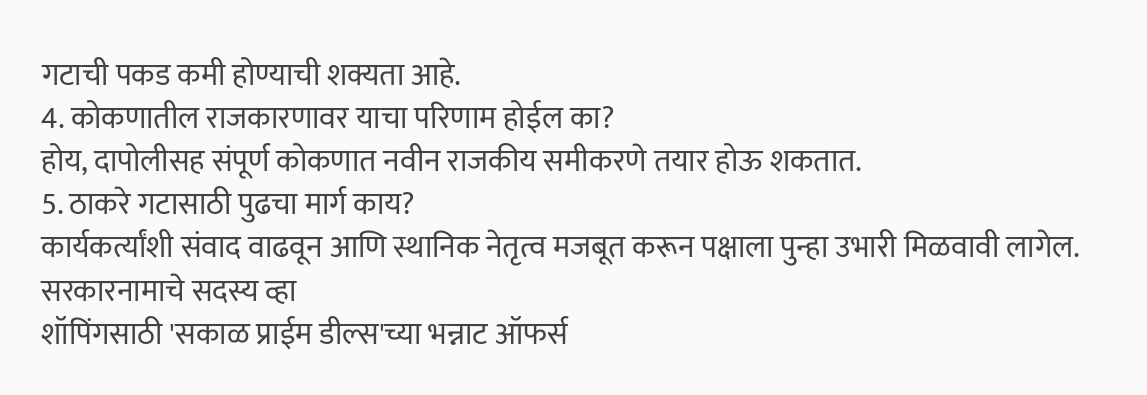गटाची पकड कमी होण्याची शक्यता आहे.
4. कोकणातील राजकारणावर याचा परिणाम होईल का?
होय, दापोलीसह संपूर्ण कोकणात नवीन राजकीय समीकरणे तयार होऊ शकतात.
5. ठाकरे गटासाठी पुढचा मार्ग काय?
कार्यकर्त्यांशी संवाद वाढवून आणि स्थानिक नेतृत्व मजबूत करून पक्षाला पुन्हा उभारी मिळवावी लागेल.
सरकारनामाचे सदस्य व्हा
शॉपिंगसाठी 'सकाळ प्राईम डील्स'च्या भन्नाट ऑफर्स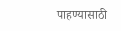पाहण्यासाठी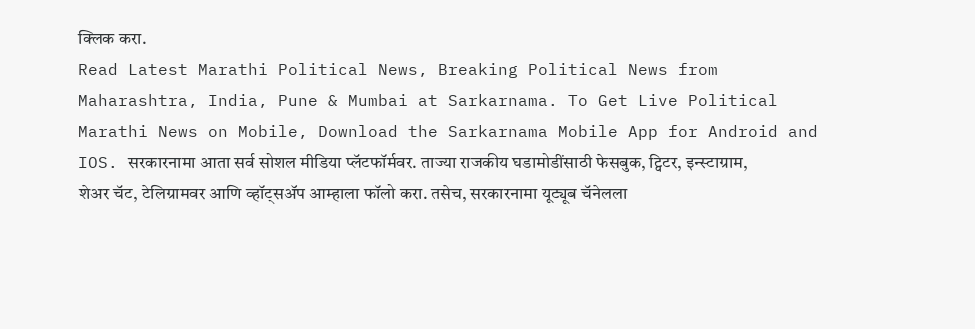क्लिक करा.
Read Latest Marathi Political News, Breaking Political News from Maharashtra, India, Pune & Mumbai at Sarkarnama. To Get Live Political Marathi News on Mobile, Download the Sarkarnama Mobile App for Android and IOS. सरकारनामा आता सर्व सोशल मीडिया प्लॅटफॉर्मवर. ताज्या राजकीय घडामोडींसाठी फेसबुक, ट्विटर, इन्स्टाग्राम, शेअर चॅट, टेलिग्रामवर आणि व्हॉट्सॲप आम्हाला फॉलो करा. तसेच, सरकारनामा यूट्यूब चॅनेलला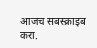आजच सबस्क्राइब करा.